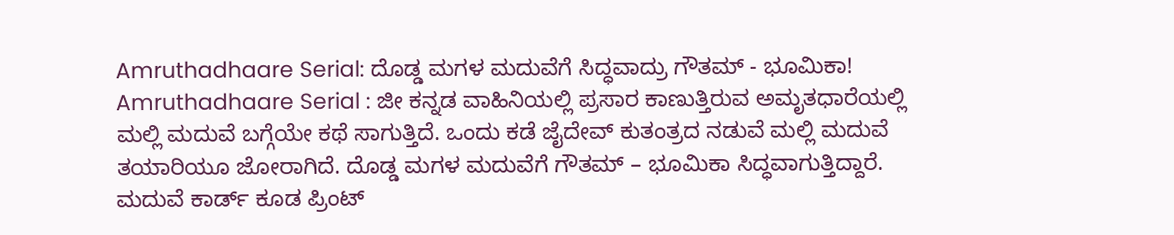Amruthadhaare Serial: ದೊಡ್ಡ ಮಗಳ ಮದುವೆಗೆ ಸಿದ್ಧವಾದ್ರು ಗೌತಮ್ - ಭೂಮಿಕಾ!
Amruthadhaare Serial : ಜೀ ಕನ್ನಡ ವಾಹಿನಿಯಲ್ಲಿ ಪ್ರಸಾರ ಕಾಣುತ್ತಿರುವ ಅಮೃತಧಾರೆಯಲ್ಲಿ ಮಲ್ಲಿ ಮದುವೆ ಬಗ್ಗೆಯೇ ಕಥೆ ಸಾಗುತ್ತಿದೆ. ಒಂದು ಕಡೆ ಜೈದೇವ್ ಕುತಂತ್ರದ ನಡುವೆ ಮಲ್ಲಿ ಮದುವೆ ತಯಾರಿಯೂ ಜೋರಾಗಿದೆ. ದೊಡ್ಡ ಮಗಳ ಮದುವೆಗೆ ಗೌತಮ್ – ಭೂಮಿಕಾ ಸಿದ್ಧವಾಗುತ್ತಿದ್ದಾರೆ. ಮದುವೆ ಕಾರ್ಡ್ ಕೂಡ ಪ್ರಿಂಟ್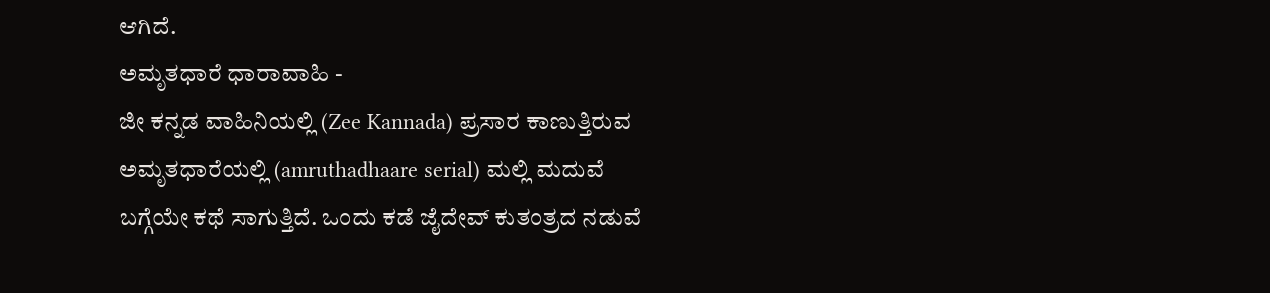ಆಗಿದೆ.
ಅಮೃತಧಾರೆ ಧಾರಾವಾಹಿ -
ಜೀ ಕನ್ನಡ ವಾಹಿನಿಯಲ್ಲಿ (Zee Kannada) ಪ್ರಸಾರ ಕಾಣುತ್ತಿರುವ ಅಮೃತಧಾರೆಯಲ್ಲಿ (amruthadhaare serial) ಮಲ್ಲಿ ಮದುವೆ ಬಗ್ಗೆಯೇ ಕಥೆ ಸಾಗುತ್ತಿದೆ. ಒಂದು ಕಡೆ ಜೈದೇವ್ ಕುತಂತ್ರದ ನಡುವೆ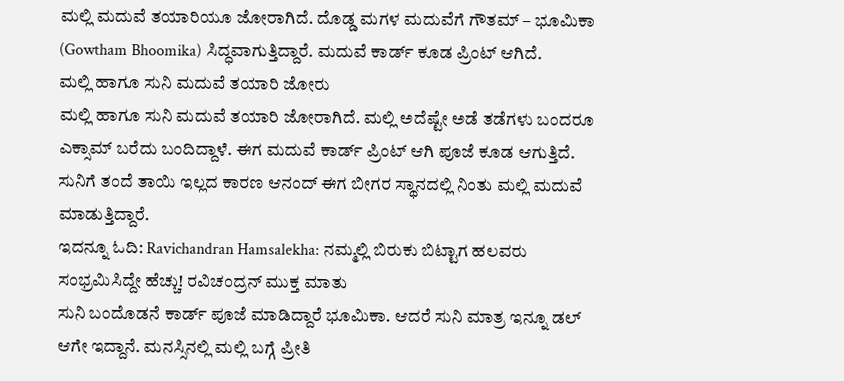ಮಲ್ಲಿ ಮದುವೆ ತಯಾರಿಯೂ ಜೋರಾಗಿದೆ. ದೊಡ್ಡ ಮಗಳ ಮದುವೆಗೆ ಗೌತಮ್ – ಭೂಮಿಕಾ (Gowtham Bhoomika) ಸಿದ್ಧವಾಗುತ್ತಿದ್ದಾರೆ. ಮದುವೆ ಕಾರ್ಡ್ ಕೂಡ ಪ್ರಿಂಟ್ ಆಗಿದೆ.
ಮಲ್ಲಿ ಹಾಗೂ ಸುನಿ ಮದುವೆ ತಯಾರಿ ಜೋರು
ಮಲ್ಲಿ ಹಾಗೂ ಸುನಿ ಮದುವೆ ತಯಾರಿ ಜೋರಾಗಿದೆ. ಮಲ್ಲಿ ಅದೆಷ್ಟೇ ಅಡೆ ತಡೆಗಳು ಬಂದರೂ ಎಕ್ಸಾಮ್ ಬರೆದು ಬಂದಿದ್ದಾಳೆ. ಈಗ ಮದುವೆ ಕಾರ್ಡ್ ಪ್ರಿಂಟ್ ಆಗಿ ಪೂಜೆ ಕೂಡ ಆಗುತ್ತಿದೆ. ಸುನಿಗೆ ತಂದೆ ತಾಯಿ ಇಲ್ಲದ ಕಾರಣ ಆನಂದ್ ಈಗ ಬೀಗರ ಸ್ಥಾನದಲ್ಲಿ ನಿಂತು ಮಲ್ಲಿ ಮದುವೆ ಮಾಡುತ್ತಿದ್ದಾರೆ.
ಇದನ್ನೂ ಓದಿ: Ravichandran Hamsalekha: ನಮ್ಮಲ್ಲಿ ಬಿರುಕು ಬಿಟ್ಟಾಗ ಹಲವರು ಸಂಭ್ರಮಿಸಿದ್ದೇ ಹೆಚ್ಚು! ರವಿಚಂದ್ರನ್ ಮುಕ್ತ ಮಾತು
ಸುನಿ ಬಂದೊಡನೆ ಕಾರ್ಡ್ ಪೂಜೆ ಮಾಡಿದ್ದಾರೆ ಭೂಮಿಕಾ. ಆದರೆ ಸುನಿ ಮಾತ್ರ ಇನ್ನೂ ಡಲ್ ಆಗೇ ಇದ್ದಾನೆ. ಮನಸ್ಸಿನಲ್ಲಿ ಮಲ್ಲಿ ಬಗ್ಗೆ ಪ್ರೀತಿ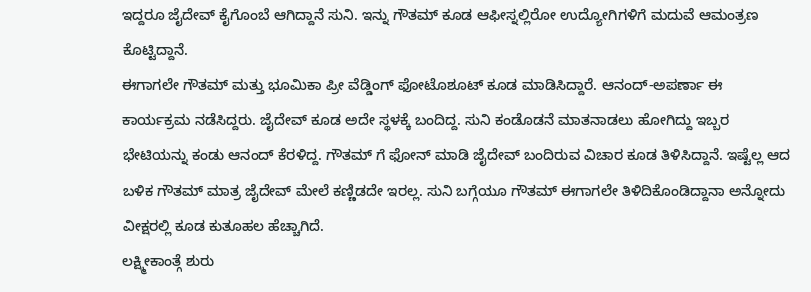ಇದ್ದರೂ ಜೈದೇವ್ ಕೈಗೊಂಬೆ ಆಗಿದ್ದಾನೆ ಸುನಿ. ಇನ್ನು ಗೌತಮ್ ಕೂಡ ಆಫೀಸ್ನಲ್ಲಿರೋ ಉದ್ಯೋಗಿಗಳಿಗೆ ಮದುವೆ ಆಮಂತ್ರಣ ಕೊಟ್ಟಿದ್ದಾನೆ.
ಈಗಾಗಲೇ ಗೌತಮ್ ಮತ್ತು ಭೂಮಿಕಾ ಪ್ರೀ ವೆಡ್ಡಿಂಗ್ ಫೋಟೊಶೂಟ್ ಕೂಡ ಮಾಡಿಸಿದ್ದಾರೆ. ಆನಂದ್-ಅಪರ್ಣಾ ಈ ಕಾರ್ಯಕ್ರಮ ನಡೆಸಿದ್ದರು. ಜೈದೇವ್ ಕೂಡ ಅದೇ ಸ್ಥಳಕ್ಕೆ ಬಂದಿದ್ದ. ಸುನಿ ಕಂಡೊಡನೆ ಮಾತನಾಡಲು ಹೋಗಿದ್ದು ಇಬ್ಬರ ಭೇಟಿಯನ್ನು ಕಂಡು ಆನಂದ್ ಕೆರಳಿದ್ದ. ಗೌತಮ್ ಗೆ ಫೋನ್ ಮಾಡಿ ಜೈದೇವ್ ಬಂದಿರುವ ವಿಚಾರ ಕೂಡ ತಿಳಿಸಿದ್ದಾನೆ. ಇಷ್ಟೆಲ್ಲ ಆದ ಬಳಿಕ ಗೌತಮ್ ಮಾತ್ರ ಜೈದೇವ್ ಮೇಲೆ ಕಣ್ಣಿಡದೇ ಇರಲ್ಲ. ಸುನಿ ಬಗ್ಗೆಯೂ ಗೌತಮ್ ಈಗಾಗಲೇ ತಿಳಿದಿಕೊಂಡಿದ್ದಾನಾ ಅನ್ನೋದು ವೀಕ್ಷರಲ್ಲಿ ಕೂಡ ಕುತೂಹಲ ಹೆಚ್ಚಾಗಿದೆ.
ಲಕ್ಷ್ಮೀಕಾಂತ್ಗೆ ಶುರು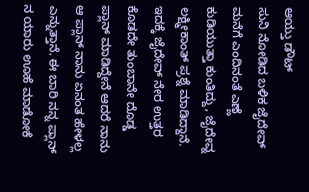ಆಯ್ತು ಡೌಟ್
ಸುನಿ ನೋಡಿದ ಬಳಿಕ ಜೈದೇವ್ ಮನೆಗೆ ಎಂದಿನಂತೆ ಎಣ್ಣೆ ಕುಡಿಯುತ್ತಾ ಕುಂತಿದ್ದು, ಜೈದೇವ್ನ ಲಕ್ಷ್ಮೀಕಾಂತ್ ಪ್ರಶ್ನೆ ಮಾಡಿದ್ದಾನೆ. ಇದಕ್ಕೆ ಜೈದೇವ್ ನೇರ ಉತ್ತರ ಕೊಡದೇ ತುಂಬಾನೇ ದೊಡ್ಡ ಪ್ಲಾನ್ ಮಾಡಿದ್ದೇನೆ ಆದರೆ ನಾನು ಆ ಪ್ಲಾನ್ ನಾನು ಏನಂತ ಹೇಳಲ್ಲ ಎನ್ನುತ್ತಾನೆ. ಈ ಬಾರಿ ನನ್ನ ಪ್ಲಾನ್ ನ ಯಾರು ಊಹೆ ಮಾಡೋಕೆ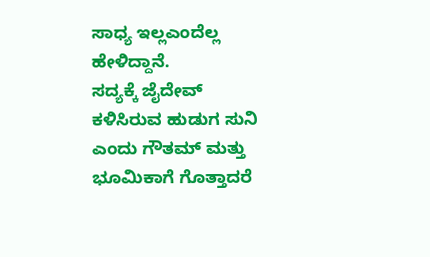ಸಾಧ್ಯ ಇಲ್ಲಎಂದೆಲ್ಲ ಹೇಳಿದ್ದಾನೆ.
ಸದ್ಯಕ್ಕೆ ಜೈದೇವ್ ಕಳಿಸಿರುವ ಹುಡುಗ ಸುನಿ ಎಂದು ಗೌತಮ್ ಮತ್ತು ಭೂಮಿಕಾಗೆ ಗೊತ್ತಾದರೆ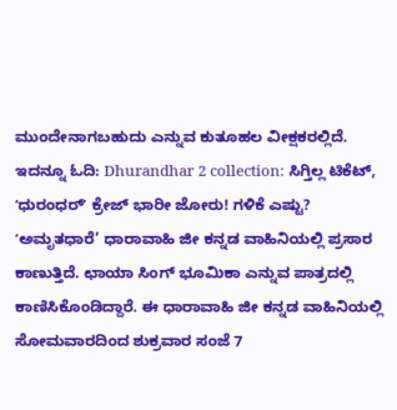ಮುಂದೇನಾಗಬಹುದು ಎನ್ನುವ ಕುತೂಹಲ ವೀಕ್ಷಕರಲ್ಲಿದೆ.
ಇದನ್ನೂ ಓದಿ: Dhurandhar 2 collection: ಸಿಗ್ತಿಲ್ಲ ಟಿಕೆಟ್, ʻಧುರಂಧರ್ʼ ಕ್ರೇಜ್ ಭಾರೀ ಜೋರು! ಗಳಿಕೆ ಎಷ್ಟು?
ʻಅಮೃತಧಾರೆ’ ಧಾರಾವಾಹಿ ಜೀ ಕನ್ನಡ ವಾಹಿನಿಯಲ್ಲಿ ಪ್ರಸಾರ ಕಾಣುತ್ತಿದೆ. ಛಾಯಾ ಸಿಂಗ್ ಭೂಮಿಕಾ ಎನ್ನುವ ಪಾತ್ರದಲ್ಲಿ ಕಾಣಿಸಿಕೊಂಡಿದ್ದಾರೆ. ಈ ಧಾರಾವಾಹಿ ಜೀ ಕನ್ನಡ ವಾಹಿನಿಯಲ್ಲಿ ಸೋಮವಾರದಿಂದ ಶುಕ್ರವಾರ ಸಂಜೆ 7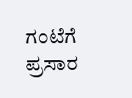ಗಂಟೆಗೆ ಪ್ರಸಾರ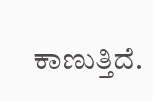ಕಾಣುತ್ತಿದೆ.